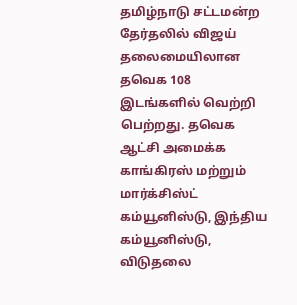தமிழ்நாடு சட்டமன்ற தேர்தலில் விஜய் தலைமையிலான தவெக 108 இடங்களில் வெற்றி பெற்றது. தவெக ஆட்சி அமைக்க காங்கிரஸ் மற்றும் மார்க்சிஸ்ட் கம்யூனிஸ்டு, இந்திய கம்யூனிஸ்டு, விடுதலை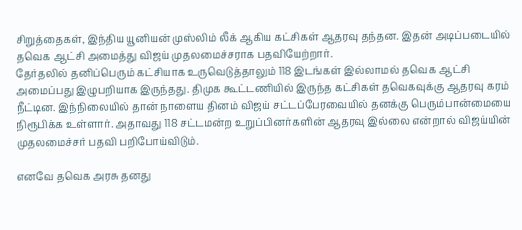சிறுத்தைகள், இந்திய யூனியன் முஸ்லிம் லீக் ஆகிய கட்சிகள் ஆதரவு தந்தன. இதன் அடிப்படையில் தவெக ஆட்சி அமைத்து விஜய் முதலமைச்சராக பதவியேற்றார்.
தேர்தலில் தனிப்பெரும் கட்சியாக உருவெடுத்தாலும் 118 இடங்கள் இல்லாமல் தவெக ஆட்சி அமைப்பது இழுபறியாக இருந்தது. திமுக கூட்டணியில் இருந்த கட்சிகள் தவெகவுக்கு ஆதரவு கரம் நீட்டின. இந்நிலையில் தான் நாளைய தினம் விஜய் சட்டப்பேரவையில் தனக்கு பெரும்பான்மையை நிரூபிக்க உள்ளார். அதாவது 118 சட்டமன்ற உறுப்பினர்களின் ஆதரவு இல்லை என்றால் விஜய்யின் முதலமைச்சர் பதவி பறிபோய்விடும்.

எனவே தவெக அரசு தனது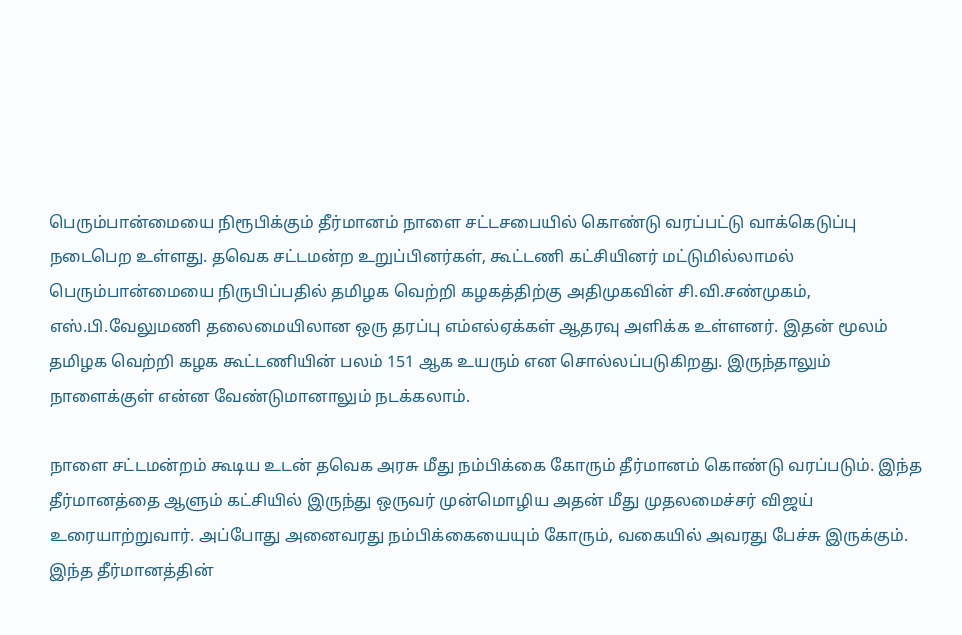பெரும்பான்மையை நிரூபிக்கும் தீர்மானம் நாளை சட்டசபையில் கொண்டு வரப்பட்டு வாக்கெடுப்பு நடைபெற உள்ளது. தவெக சட்டமன்ற உறுப்பினர்கள், கூட்டணி கட்சியினர் மட்டுமில்லாமல் பெரும்பான்மையை நிருபிப்பதில் தமிழக வெற்றி கழகத்திற்கு அதிமுகவின் சி.வி.சண்முகம், எஸ்.பி.வேலுமணி தலைமையிலான ஒரு தரப்பு எம்எல்ஏக்கள் ஆதரவு அளிக்க உள்ளனர். இதன் மூலம் தமிழக வெற்றி கழக கூட்டணியின் பலம் 151 ஆக உயரும் என சொல்லப்படுகிறது. இருந்தாலும் நாளைக்குள் என்ன வேண்டுமானாலும் நடக்கலாம்.

நாளை சட்டமன்றம் கூடிய உடன் தவெக அரசு மீது நம்பிக்கை கோரும் தீர்மானம் கொண்டு வரப்படும். இந்த தீர்மானத்தை ஆளும் கட்சியில் இருந்து ஒருவர் முன்மொழிய அதன் மீது முதலமைச்சர் விஜய் உரையாற்றுவார். அப்போது அனைவரது நம்பிக்கையையும் கோரும், வகையில் அவரது பேச்சு இருக்கும். இந்த தீர்மானத்தின்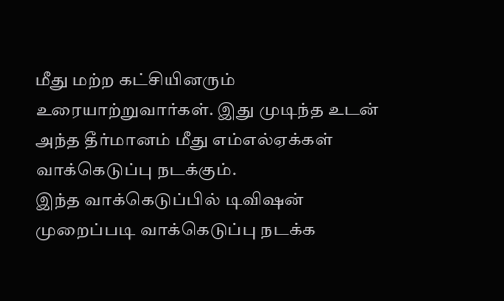மீது மற்ற கட்சியினரும் உரையாற்றுவார்கள். இது முடிந்த உடன் அந்த தீர்மானம் மீது எம்எல்ஏக்கள் வாக்கெடுப்பு நடக்கும்.
இந்த வாக்கெடுப்பில் டிவிஷன் முறைப்படி வாக்கெடுப்பு நடக்க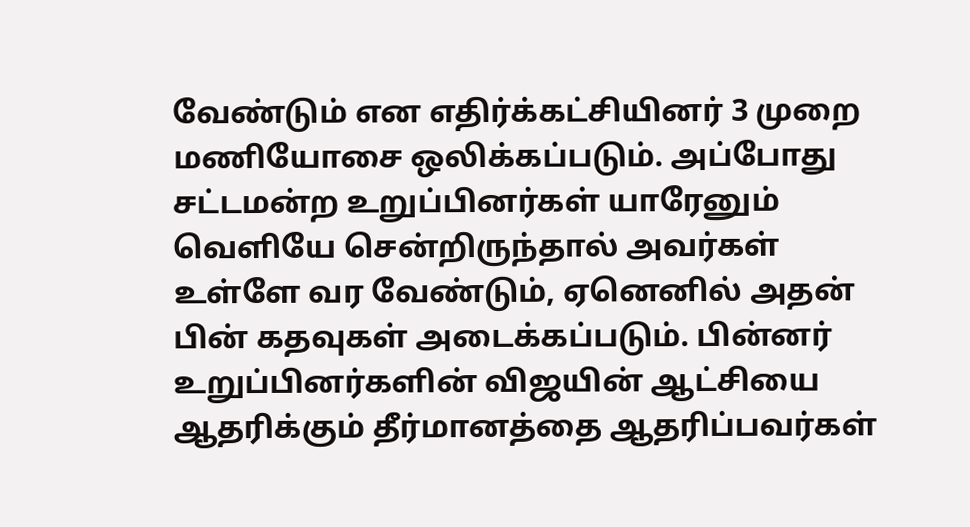வேண்டும் என எதிர்க்கட்சியினர் 3 முறை மணியோசை ஒலிக்கப்படும். அப்போது சட்டமன்ற உறுப்பினர்கள் யாரேனும் வெளியே சென்றிருந்தால் அவர்கள் உள்ளே வர வேண்டும், ஏனெனில் அதன் பின் கதவுகள் அடைக்கப்படும். பின்னர் உறுப்பினர்களின் விஜயின் ஆட்சியை ஆதரிக்கும் தீர்மானத்தை ஆதரிப்பவர்கள்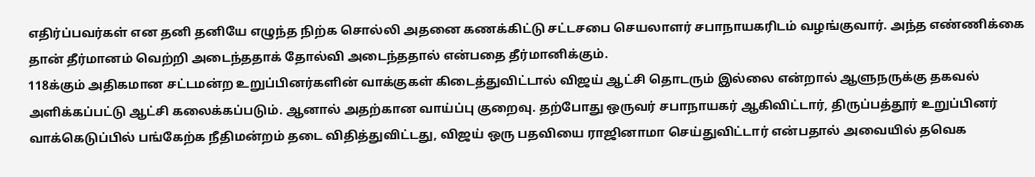எதிர்ப்பவர்கள் என தனி தனியே எழுந்த நிற்க சொல்லி அதனை கணக்கிட்டு சட்டசபை செயலாளர் சபாநாயகரிடம் வழங்குவார். அந்த எண்ணிக்கை தான் தீர்மானம் வெற்றி அடைந்ததாக் தோல்வி அடைந்ததால் என்பதை தீர்மானிக்கும்.
118க்கும் அதிகமான சட்டமன்ற உறுப்பினர்களின் வாக்குகள் கிடைத்துவிட்டால் விஜய் ஆட்சி தொடரும் இல்லை என்றால் ஆளுநருக்கு தகவல் அளிக்கப்பட்டு ஆட்சி கலைக்கப்படும். ஆனால் அதற்கான வாய்ப்பு குறைவு. தற்போது ஒருவர் சபாநாயகர் ஆகிவிட்டார், திருப்பத்தூர் உறுப்பினர் வாக்கெடுப்பில் பங்கேற்க நீதிமன்றம் தடை விதித்துவிட்டது, விஜய் ஒரு பதவியை ராஜினாமா செய்துவிட்டார் என்பதால் அவையில் தவெக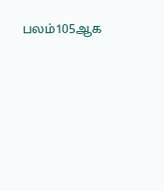பலம்105ஆக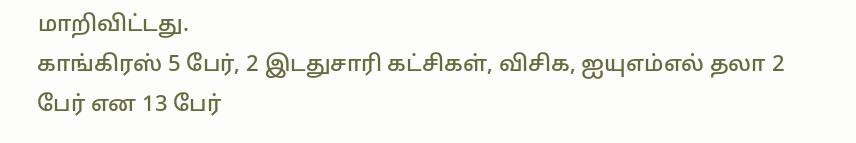மாறிவிட்டது.
காங்கிரஸ் 5 பேர், 2 இடதுசாரி கட்சிகள், விசிக, ஐயுஎம்எல் தலா 2 பேர் என 13 பேர்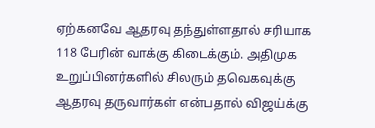ஏற்கனவே ஆதரவு தந்துள்ளதால் சரியாக 118 பேரின் வாக்கு கிடைக்கும். அதிமுக உறுப்பினர்களில் சிலரும் தவெகவுக்கு ஆதரவு தருவார்கள் என்பதால் விஜய்க்கு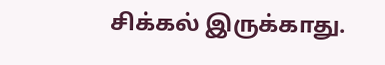சிக்கல் இருக்காது.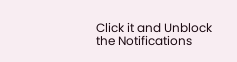Click it and Unblock the Notifications